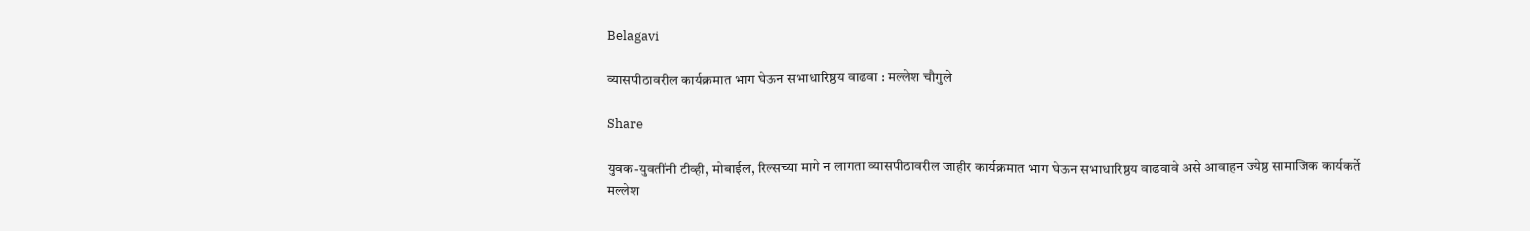Belagavi

व्यासपीठावरील कार्यक्रमात भाग घेऊन सभाधारिष्ठय वाढवा : मल्लेश चौगुले

Share

युवक-युवतींनी टीव्ही, मोबाईल, रिल्सच्या मागे न लागता व्यासपीठावरील जाहीर कार्यक्रमात भाग घेऊन सभाधारिष्ठय वाढवावे असे आवाहन ज्येष्ठ सामाजिक कार्यकर्ते मल्लेश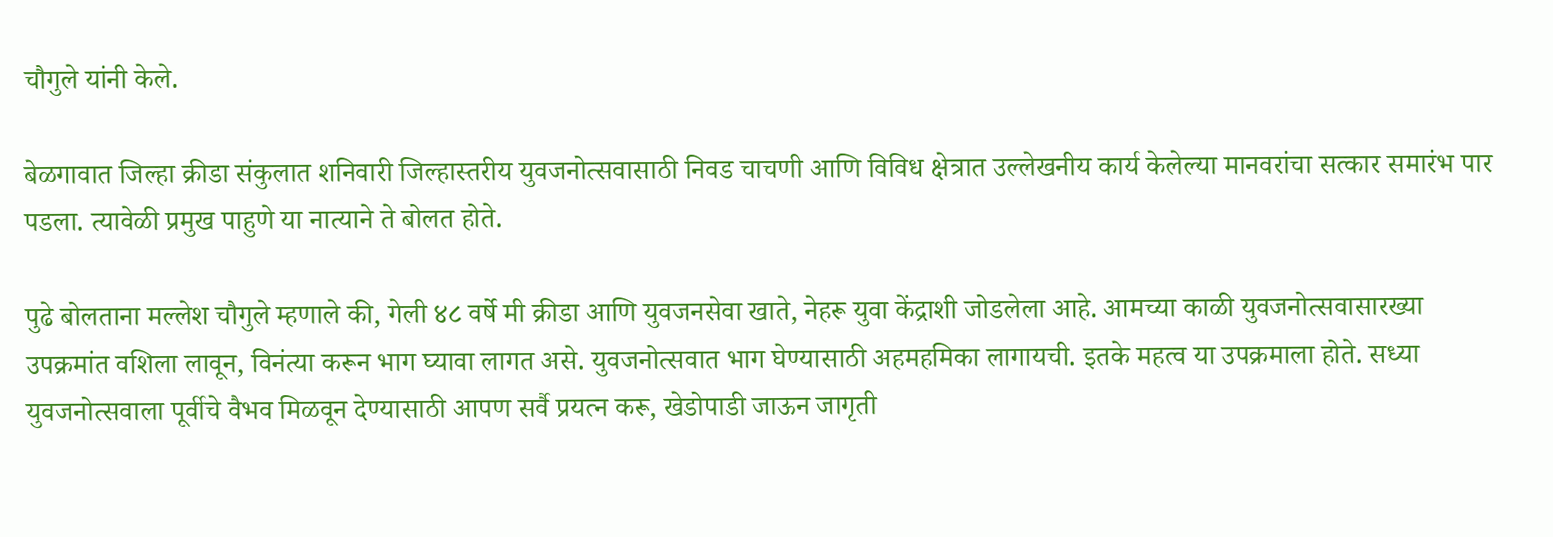चौगुले यांनी केले.

बेळगावात जिल्हा क्रीडा संकुलात शनिवारी जिल्हास्तरीय युवजनोत्सवासाठी निवड चाचणी आणि विविध क्षेत्रात उल्लेखनीय कार्य केलेल्या मानवरांचा सत्कार समारंभ पार पडला. त्यावेळी प्रमुख पाहुणे या नात्याने ते बोलत होते.

पुढे बोलताना मल्लेश चौगुले म्हणाले की, गेली ४८ वर्षे मी क्रीडा आणि युवजनसेवा खाते, नेहरू युवा केंद्राशी जोडलेला आहे. आमच्या काळी युवजनोत्सवासारख्या उपक्रमांत वशिला लावून, विनंत्या करून भाग घ्यावा लागत असे. युवजनोत्सवात भाग घेण्यासाठी अहमहमिका लागायची. इतके महत्व या उपक्रमाला होते. सध्या युवजनोत्सवाला पूर्वीचे वैभव मिळवून देण्यासाठी आपण सर्वै प्रयत्न करू, खेडोपाडी जाऊन जागृती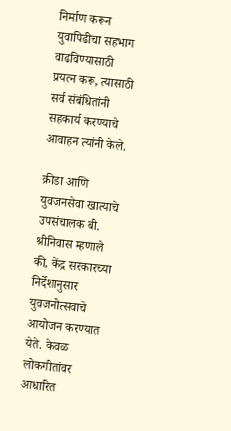निर्माण करून युवापिढीचा सहभाग वाढविण्यासाठी प्रयत्न करू, त्यासाठी सर्व संबंधितांनी सहकार्य करण्याचे आवाहन त्यांनी केले.

क्रीडा आणि युवजनसेवा खात्याचे उपसंचालक बी. श्रीनिवास म्हणाले की, केंद्र सरकारच्या निर्देशानुसार युवजनोत्सवाचे आयोजन करण्यात येते. केवळ लोकगीतांवर आधारित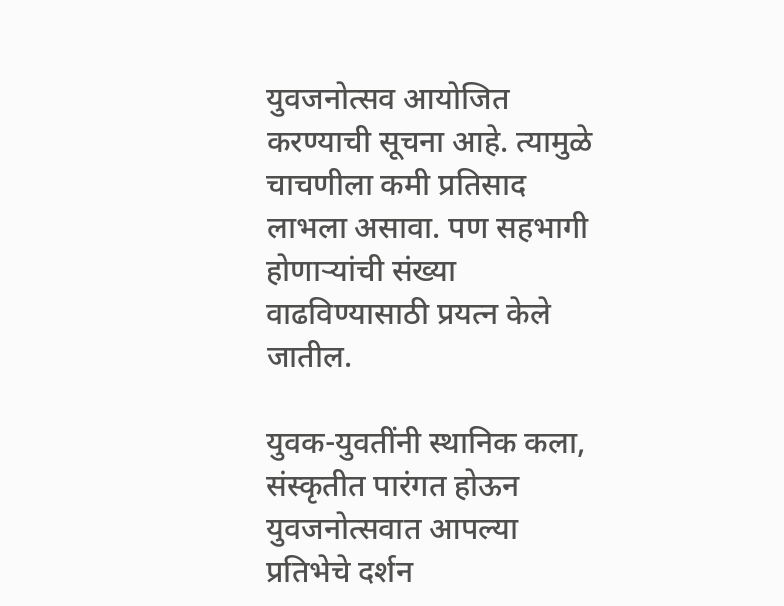युवजनोत्सव आयोजित करण्याची सूचना आहे. त्यामुळे चाचणीला कमी प्रतिसाद लाभला असावा. पण सहभागी होणाऱ्यांची संख्या वाढविण्यासाठी प्रयत्न केले जातील.

युवक-युवतींनी स्थानिक कला, संस्कृतीत पारंगत होऊन युवजनोत्सवात आपल्या प्रतिभेचे दर्शन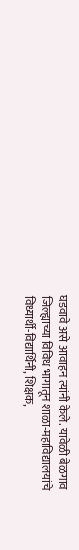घडवावे असे आवाहन त्यांनी केले. यावेळी बेळगाव जिल्ह्याच्या विविध भागातून शाळा-महाविद्यालयांचे विध्यार्थी-विद्यार्थिनी, शिक्षक,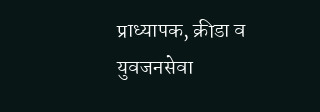प्राध्यापक, क्रीडा व युवजनसेवा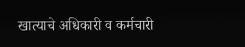खात्याचे अधिकारी व कर्मचारी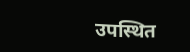उपस्थित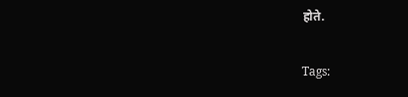होते.

Tags: